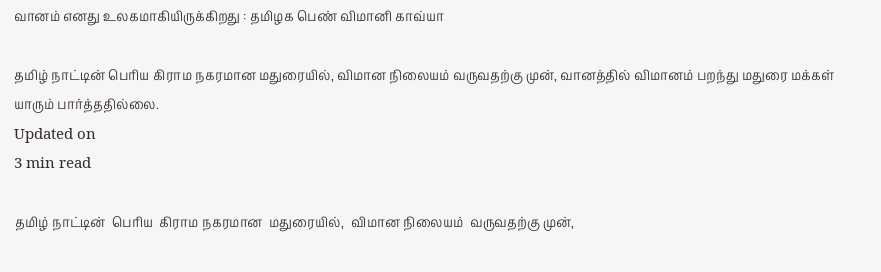வானம் எனது உலகமாகியிருக்கிறது : தமிழக பெண் விமானி காவ்யா

தமிழ் நாட்டின் பெரிய கிராம நகரமான மதுரையில், விமான நிலையம் வருவதற்கு முன், வானத்தில் விமானம் பறந்து மதுரை மக்கள் யாரும் பார்த்ததில்லை.
Updated on
3 min read

தமிழ் நாட்டின்  பெரிய  கிராம நகரமான  மதுரையில்,  விமான நிலையம்  வருவதற்கு முன்,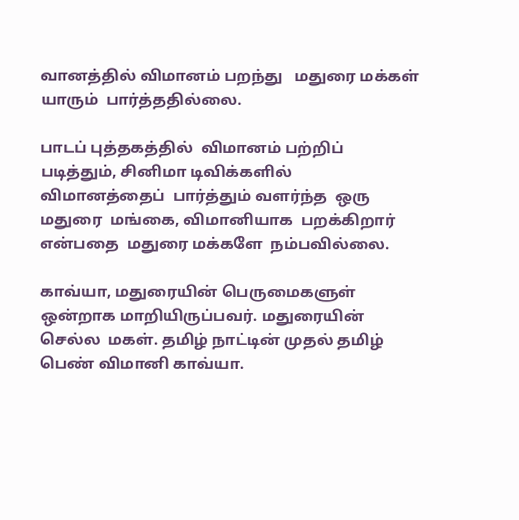வானத்தில் விமானம் பறந்து   மதுரை மக்கள்  யாரும்  பார்த்ததில்லை.

பாடப் புத்தகத்தில்  விமானம் பற்றிப் படித்தும், சினிமா டிவிக்களில்  விமானத்தைப்  பார்த்தும் வளர்ந்த  ஒரு  மதுரை  மங்கை, விமானியாக  பறக்கிறார் என்பதை  மதுரை மக்களே  நம்பவில்லை.

காவ்யா, மதுரையின் பெருமைகளுள்  ஒன்றாக மாறியிருப்பவர். மதுரையின் செல்ல  மகள். தமிழ் நாட்டின் முதல் தமிழ் பெண் விமானி காவ்யா.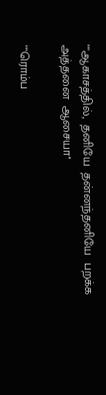""ஆகாசத்தில்,  தனியே  தன்னந்தனியே  பறக்க  அத்தனை  ஆசையா''

""ரொம்ப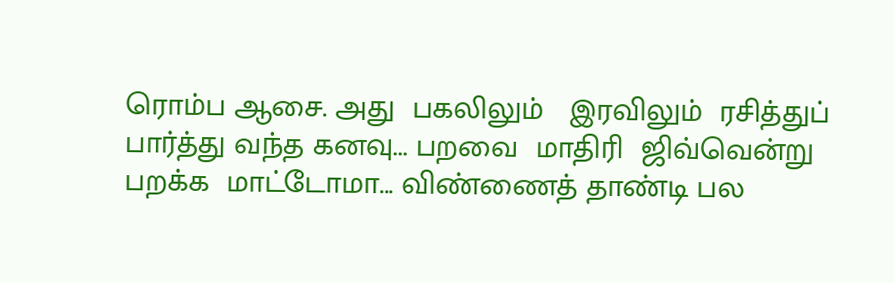ரொம்ப ஆசை. அது  பகலிலும்   இரவிலும்  ரசித்துப்  பார்த்து வந்த கனவு... பறவை  மாதிரி  ஜிவ்வென்று  பறக்க  மாட்டோமா... விண்ணைத் தாண்டி பல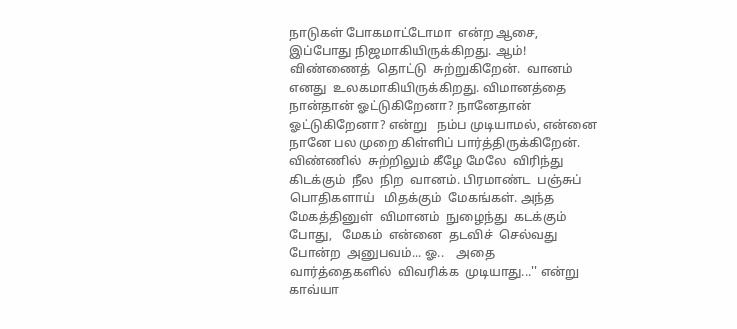நாடுகள் போகமாட்டோமா  என்ற ஆசை, இப்போது நிஜமாகியிருக்கிறது. ஆம்! விண்ணைத்  தொட்டு  சுற்றுகிறேன்.  வானம்  எனது  உலகமாகியிருக்கிறது. விமானத்தை நான்தான் ஓட்டுகிறேனா? நானேதான் ஓட்டுகிறேனா? என்று   நம்ப முடியாமல், என்னை நானே பல முறை கிள்ளிப் பார்த்திருக்கிறேன். விண்ணில்  சுற்றிலும் கீழே மேலே  விரிந்து கிடக்கும்  நீல  நிற  வானம். பிரமாண்ட  பஞ்சுப்  பொதிகளாய்   மிதக்கும்  மேகங்கள். அந்த  மேகத்தினுள்  விமானம்  நுழைந்து  கடக்கும்  போது,   மேகம்  என்னை  தடவிச்  செல்வது  போன்ற  அனுபவம்... ஓ..    அதை  வார்த்தைகளில்  விவரிக்க  முடியாது...'' என்று  காவ்யா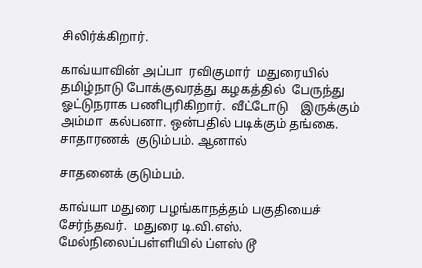சிலிர்க்கிறார்.

காவ்யாவின் அப்பா  ரவிகுமார்  மதுரையில் தமிழ்நாடு போக்குவரத்து கழகத்தில்  பேருந்து  ஓட்டுநராக பணிபுரிகிறார்.  வீட்டோடு    இருக்கும்  அம்மா  கல்பனா. ஒன்பதில் படிக்கும் தங்கை. சாதாரணக்  குடும்பம். ஆனால்

சாதனைக் குடும்பம்.

காவ்யா மதுரை பழங்காநத்தம் பகுதியைச் சேர்ந்தவர்.  மதுரை டி.வி.எஸ். மேல்நிலைப்பள்ளியில் ப்ளஸ் டூ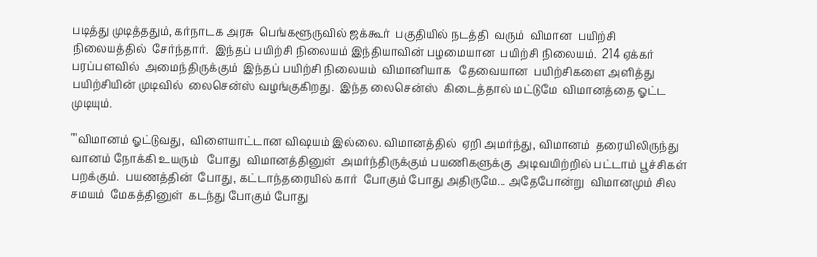படித்து முடித்ததும், கர்நாடக அரசு  பெங்களூருவில் ஜக்கூர்  பகுதியில் நடத்தி  வரும்  விமான  பயிற்சி நிலையத்தில்  சேர்ந்தார்.  இந்தப் பயிற்சி நிலையம் இந்தியாவின் பழமையான  பயிற்சி நிலையம்.  214 ஏக்கர்  பரப்பளவில்  அமைந்திருக்கும்  இந்தப் பயிற்சி நிலையம்  விமானியாக   தேவையான  பயிற்சிகளை அளித்து பயிற்சியின் முடிவில்  லைசென்ஸ் வழங்குகிறது.  இந்த லைசென்ஸ்  கிடைத்தால் மட்டுமே  விமானத்தை ஓட்ட முடியும்.

""விமானம் ஓட்டுவது,  விளையாட்டான விஷயம் இல்லை. விமானத்தில்  ஏறி அமர்ந்து, விமானம்  தரையிலிருந்து  வானம் நோக்கி உயரும்   போது  விமானத்தினுள்  அமர்ந்திருக்கும் பயணிகளுக்கு  அடிவயிற்றில் பட்டாம் பூச்சிகள் பறக்கும்.  பயணத்தின்  போது, கட்டாந்தரையில் கார்  போகும் போது அதிருமே... அதேபோன்று  விமானமும் சில சமயம்  மேகத்தினுள்  கடந்து போகும் போது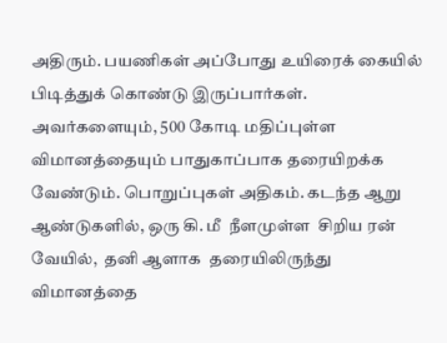அதிரும். பயணிகள் அப்போது உயிரைக் கையில் பிடித்துக் கொண்டு இருப்பார்கள். அவர்களையும், 500 கோடி மதிப்புள்ள விமானத்தையும் பாதுகாப்பாக தரையிறக்க வேண்டும். பொறுப்புகள் அதிகம். கடந்த ஆறு ஆண்டுகளில், ஒரு கி. மீ  நீளமுள்ள  சிறிய ரன் வேயில்,  தனி ஆளாக  தரையிலிருந்து விமானத்தை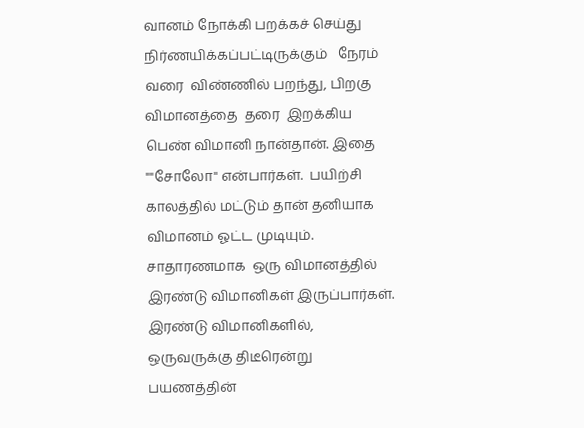வானம் நோக்கி பறக்கச் செய்து நிர்ணயிக்கப்பட்டிருக்கும்   நேரம் வரை  விண்ணில் பறந்து, பிறகு  விமானத்தை  தரை  இறக்கிய  பெண் விமானி நான்தான். இதை ""சோலோ'' என்பார்கள்.  பயிற்சி காலத்தில் மட்டும் தான் தனியாக  விமானம் ஓட்ட முடியும். சாதாரணமாக  ஒரு விமானத்தில் இரண்டு விமானிகள் இருப்பார்கள்.  இரண்டு விமானிகளில்,  ஒருவருக்கு திடீரென்று    பயணத்தின்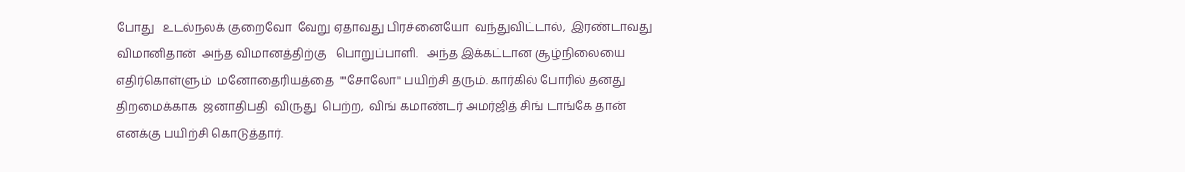போது   உடல்நலக் குறைவோ  வேறு ஏதாவது பிரச்னையோ  வந்துவிட்டால்,  இரண்டாவது  விமானிதான்  அந்த விமானத்திற்கு   பொறுப்பாளி.   அந்த இக்கட்டான சூழ்நிலையை எதிர்கொள்ளும்  மனோதைரியத்தை  ""சோலோ'' பயிற்சி தரும். கார்கில் போரில் தனது திறமைக்காக  ஜனாதிபதி  விருது  பெற்ற,  விங் கமாண்டர் அமர்ஜித் சிங் டாங்கே தான் எனக்கு பயிற்சி கொடுத்தார்.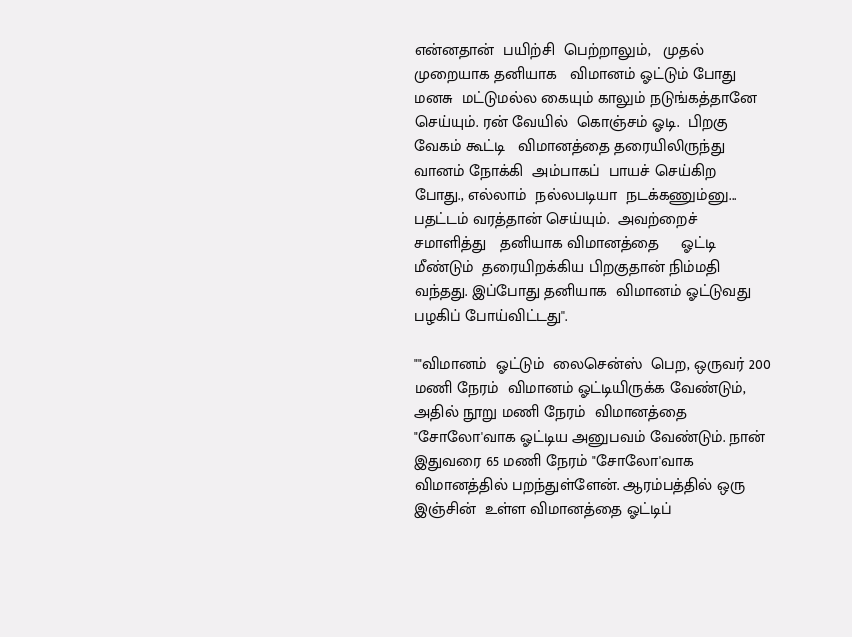என்னதான்  பயிற்சி  பெற்றாலும்,   முதல் முறையாக தனியாக   விமானம் ஓட்டும் போது  மனசு  மட்டுமல்ல கையும் காலும் நடுங்கத்தானே செய்யும். ரன் வேயில்  கொஞ்சம் ஓடி.  பிறகு  வேகம் கூட்டி   விமானத்தை தரையிலிருந்து  வானம் நோக்கி  அம்பாகப்  பாயச் செய்கிற  போது., எல்லாம்  நல்லபடியா  நடக்கணும்னு... பதட்டம் வரத்தான் செய்யும்.  அவற்றைச் சமாளித்து   தனியாக விமானத்தை     ஓட்டி   மீண்டும்  தரையிறக்கிய பிறகுதான் நிம்மதி வந்தது. இப்போது தனியாக  விமானம் ஓட்டுவது   பழகிப் போய்விட்டது''.

""விமானம்  ஓட்டும்  லைசென்ஸ்  பெற, ஒருவர் 200 மணி நேரம்  விமானம் ஓட்டியிருக்க வேண்டும், அதில் நூறு மணி நேரம்  விமானத்தை  "சோலோ'வாக ஓட்டிய அனுபவம் வேண்டும். நான் இதுவரை 65 மணி நேரம் "சோலோ'வாக  விமானத்தில் பறந்துள்ளேன். ஆரம்பத்தில் ஒரு இஞ்சின்  உள்ள விமானத்தை ஓட்டிப்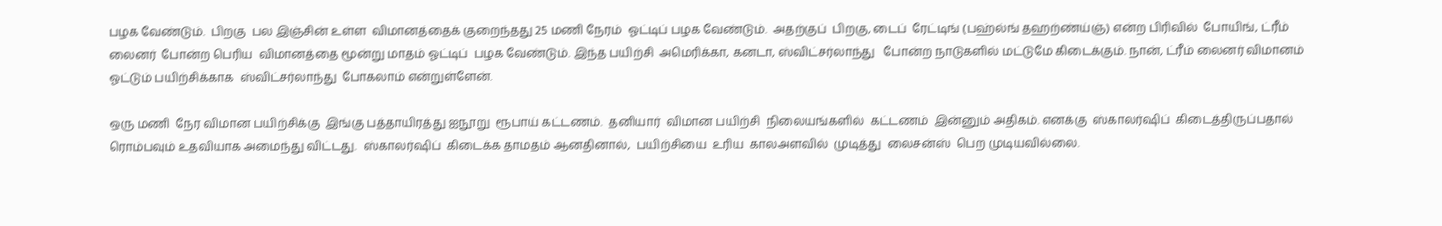பழக வேண்டும்.  பிறகு  பல இஞ்சின் உள்ள  விமானத்தைக் குறைந்தது 25 மணி நேரம்  ஓட்டிப் பழக வேண்டும்.  அதற்குப்  பிறகு, டைப்  ரேட்டிங் (பஹ்ல்ங் தஹற்ண்ய்ஞ்) என்ற பிரிவில்  போயிங், ட்ரீம் லைனர்  போன்ற பெரிய  விமானத்தை மூன்று மாதம் ஓட்டிப்  பழக வேண்டும். இந்த பயிற்சி  அமெரிக்கா, கனடா, ஸ்விட்சர்லாந்து   போன்ற நாடுகளில் மட்டுமே கிடைக்கும். நான், ட்ரீம் லைனர் விமானம் ஓட்டும் பயிற்சிக்காக  ஸ்விட்சர்லாந்து  போகலாம் என்றுள்ளேன்.

ஒரு மணி  நேர விமான பயிற்சிக்கு  இங்கு பத்தாயிரத்து ஐநூறு  ரூபாய் கட்டணம்.  தனியார்  விமான பயிற்சி  நிலையங்களில்  கட்டணம்  இன்னும் அதிகம். எனக்கு  ஸ்காலர்ஷிப்  கிடைத்திருப்பதால்  ரொம்பவும் உதவியாக அமைந்து விட்டது.  ஸ்காலர்ஷிப்  கிடைக்க தாமதம் ஆனதினால்,  பயிற்சியை  உரிய  காலஅளவில்  முடித்து  லைசன்ஸ்  பெற முடியவில்லை.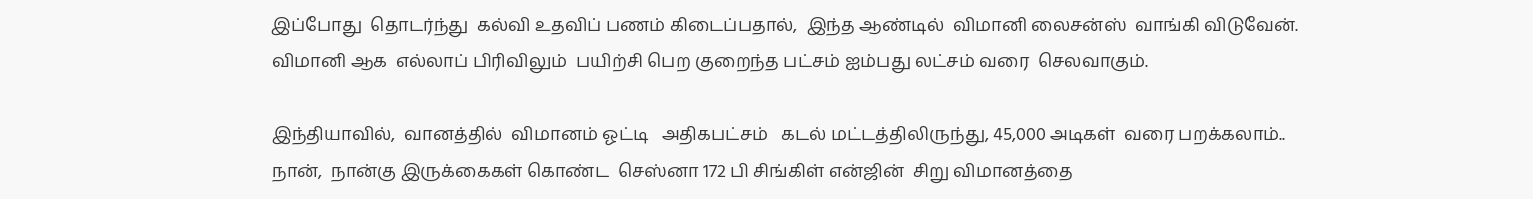இப்போது  தொடர்ந்து  கல்வி உதவிப் பணம் கிடைப்பதால்,  இந்த ஆண்டில்  விமானி லைசன்ஸ்  வாங்கி விடுவேன். விமானி ஆக  எல்லாப் பிரிவிலும்  பயிற்சி பெற குறைந்த பட்சம் ஐம்பது லட்சம் வரை  செலவாகும்.

இந்தியாவில்,  வானத்தில்  விமானம் ஓட்டி   அதிகபட்சம்   கடல் மட்டத்திலிருந்து, 45,000 அடிகள்  வரை பறக்கலாம்.. நான்,  நான்கு இருக்கைகள் கொண்ட  செஸ்னா 172 பி சிங்கிள் என்ஜின்  சிறு விமானத்தை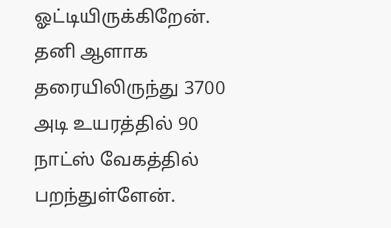ஓட்டியிருக்கிறேன். தனி ஆளாக தரையிலிருந்து 3700 அடி உயரத்தில் 90 நாட்ஸ் வேகத்தில்  பறந்துள்ளேன்.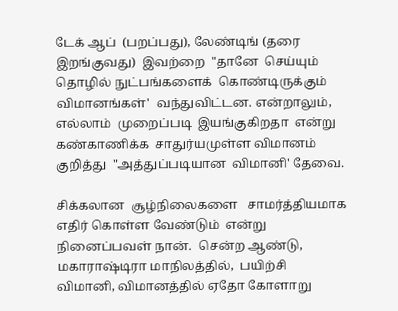டேக் ஆப்  (பறப்பது), லேண்டிங் (தரை இறங்குவது)  இவற்றை  "தானே  செய்யும்  தொழில் நுட்பங்களைக்  கொண்டிருக்கும் விமானங்கள்'  வந்துவிட்டன. என்றாலும்,  எல்லாம்  முறைப்படி  இயங்குகிறதா  என்று கண்காணிக்க  சாதுர்யமுள்ள விமானம்  குறித்து  "அத்துப்படியான  விமானி' தேவை.

சிக்கலான  சூழ்நிலைகளை   சாமர்த்தியமாக  எதிர் கொள்ள வேண்டும்  என்று நினைப்பவள் நான்.  சென்ற ஆண்டு,  மகாராஷ்டிரா மாநிலத்தில்,  பயிற்சி   விமானி, விமானத்தில் ஏதோ கோளாறு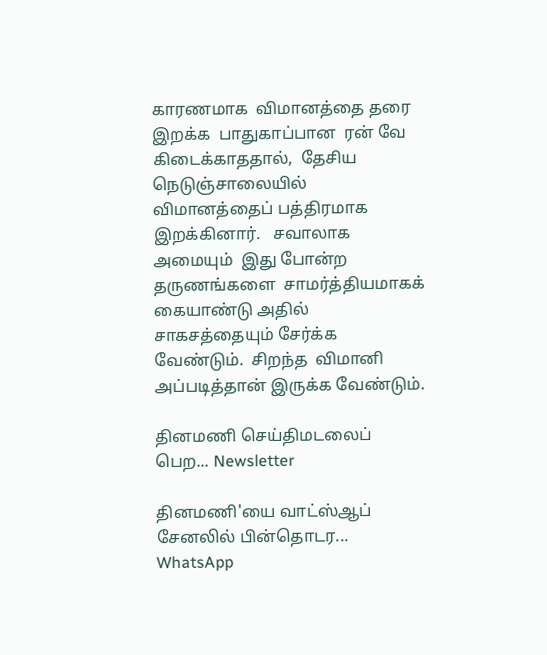காரணமாக  விமானத்தை தரை இறக்க  பாதுகாப்பான  ரன் வே  கிடைக்காததால்,  தேசிய நெடுஞ்சாலையில்  விமானத்தைப் பத்திரமாக  இறக்கினார்.   சவாலாக   அமையும்  இது போன்ற தருணங்களை  சாமர்த்தியமாகக் கையாண்டு அதில் சாகசத்தையும் சேர்க்க வேண்டும்.  சிறந்த  விமானி அப்படித்தான் இருக்க வேண்டும்.

தினமணி செய்திமடலைப் பெற... Newsletter

தினமணி'யை வாட்ஸ்ஆப் சேனலில் பின்தொடர... WhatsApp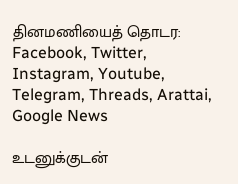தினமணியைத் தொடர: Facebook, Twitter, Instagram, Youtube, Telegram, Threads, Arattai, Google News

உடனுக்குடன்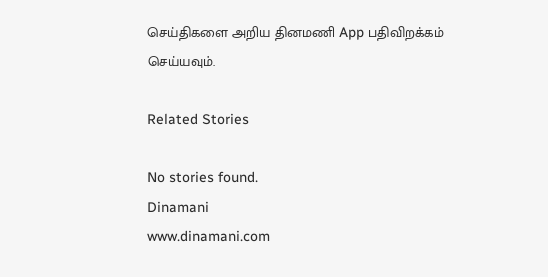செய்திகளை அறிய தினமணி App பதிவிறக்கம் செய்யவும்.

Related Stories

No stories found.
Dinamani
www.dinamani.com